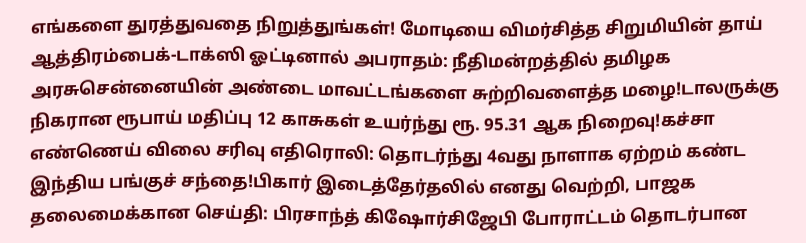எங்களை துரத்துவதை நிறுத்துங்கள்! மோடியை விமர்சித்த சிறுமியின் தாய் ஆத்திரம்பைக்-டாக்ஸி ஓட்டினால் அபராதம்: நீதிமன்றத்தில் தமிழக அரசுசென்னையின் அண்டை மாவட்டங்களை சுற்றிவளைத்த மழை!டாலருக்கு நிகரான ரூபாய் மதிப்பு 12 காசுகள் உயர்ந்து ரூ. 95.31 ஆக நிறைவு!கச்சா எண்ணெய் விலை சரிவு எதிரொலி: தொடர்ந்து 4வது நாளாக ஏற்றம் கண்ட இந்திய பங்குச் சந்தை!பிகார் இடைத்தேர்தலில் எனது வெற்றி, பாஜக தலைமைக்கான செய்தி: பிரசாந்த் கிஷோர்சிஜேபி போராட்டம் தொடர்பான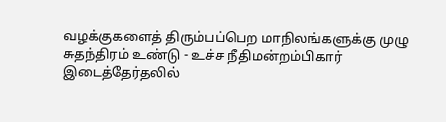வழக்குகளைத் திரும்பப்பெற மாநிலங்களுக்கு முழு சுதந்திரம் உண்டு - உச்ச நீதிமன்றம்பிகார் இடைத்தேர்தலில்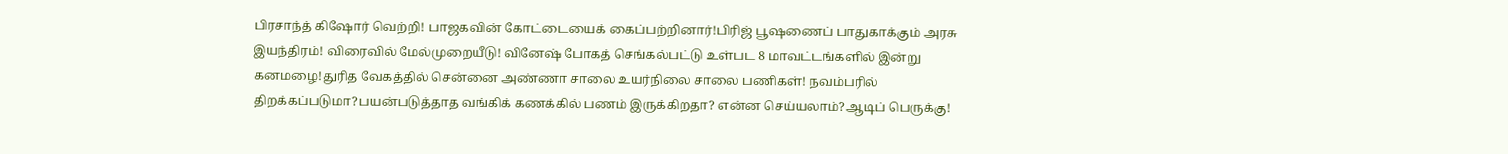பிரசாந்த் கிஷோர் வெற்றி! பாஜகவின் கோட்டையைக் கைப்பற்றினார்!பிரிஜ் பூஷணைப் பாதுகாக்கும் அரசு இயந்திரம்! விரைவில் மேல்முறையீடு! வினேஷ் போகத் செங்கல்பட்டு உள்பட 8 மாவட்டங்களில் இன்று கனமழை!துரித வேகத்தில் சென்னை அண்ணா சாலை உயர்நிலை சாலை பணிகள்! நவம்பரில் திறக்கப்படுமா?பயன்படுத்தாத வங்கிக் கணக்கில் பணம் இருக்கிறதா? என்ன செய்யலாம்?ஆடிப் பெருக்கு!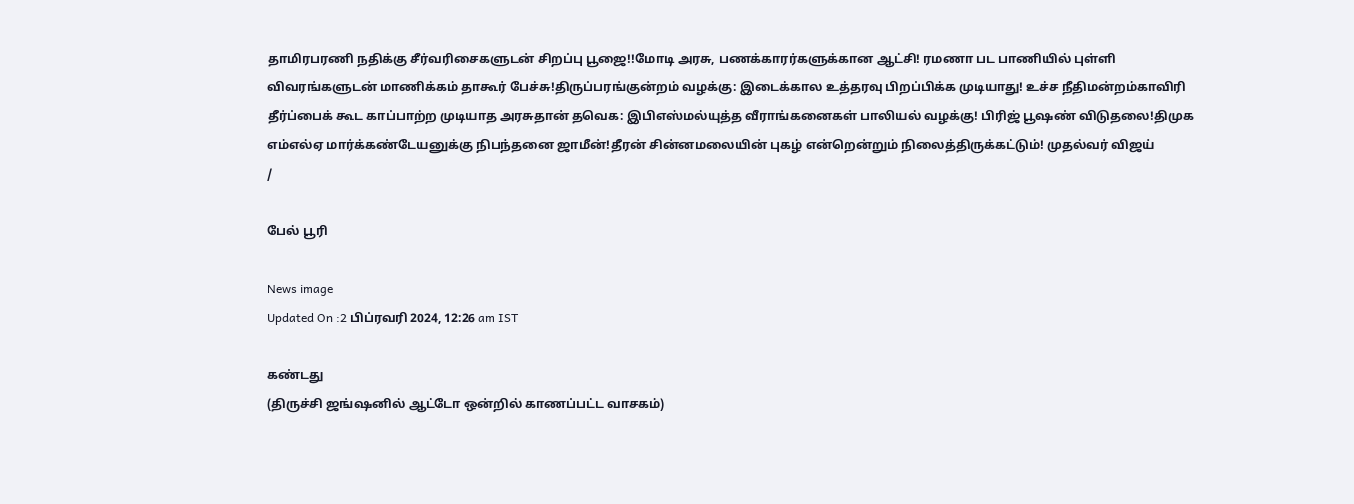தாமிரபரணி நதிக்கு சீர்வரிசைகளுடன் சிறப்பு பூஜை!!மோடி அரசு, பணக்காரர்களுக்கான ஆட்சி! ரமணா பட பாணியில் புள்ளி விவரங்களுடன் மாணிக்கம் தாகூர் பேச்சு!திருப்பரங்குன்றம் வழக்கு: இடைக்கால உத்தரவு பிறப்பிக்க முடியாது! உச்ச நீதிமன்றம்காவிரி தீர்ப்பைக் கூட காப்பாற்ற முடியாத அரசுதான் தவெக: இபிஎஸ்மல்யுத்த வீராங்கனைகள் பாலியல் வழக்கு! பிரிஜ் பூஷண் விடுதலை!திமுக எம்எல்ஏ மார்க்கண்டேயனுக்கு நிபந்தனை ஜாமீன்!தீரன் சின்னமலையின் புகழ் என்றென்றும் நிலைத்திருக்கட்டும்! முதல்வர் விஜய்
/

பேல் பூரி

News image
Updated On :2 பிப்ரவரி 2024, 12:26 am IST

கண்டது
(திருச்சி ஜங்ஷனில் ஆட்டோ ஒன்றில் காணப்பட்ட வாசகம்)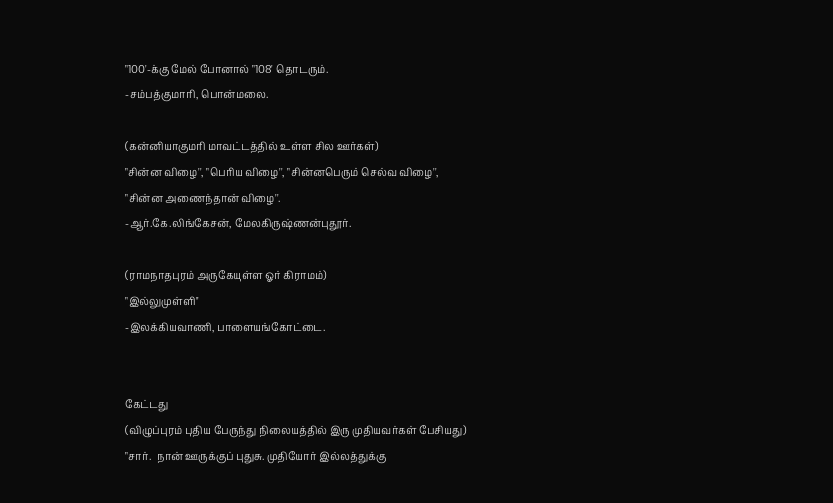"100'-க்கு மேல் போனால் "108' தொடரும்.
-சம்பத்குமாரி, பொன்மலை.

(கன்னியாகுமரி மாவட்டத்தில் உள்ள சில ஊர்கள்)
"சின்ன விழை'', "பெரிய விழை'', "சின்னபெரும் செல்வ விழை'',  "சின்ன அணைந்தான் விழை''.
-ஆர்.கே.லிங்கேசன், மேலகிருஷ்ணன்புதூர்.

(ராமநாதபுரம் அருகேயுள்ள ஓர் கிராமம்)
"இல்லுமுள்ளி''
-இலக்கியவாணி, பாளையங்கோட்டை.


கேட்டது
(விழுப்புரம் புதிய பேருந்து நிலையத்தில் இரு முதியவர்கள் பேசியது)
"சார்.  நான் ஊருக்குப் புதுசு. முதியோர் இல்லத்துக்கு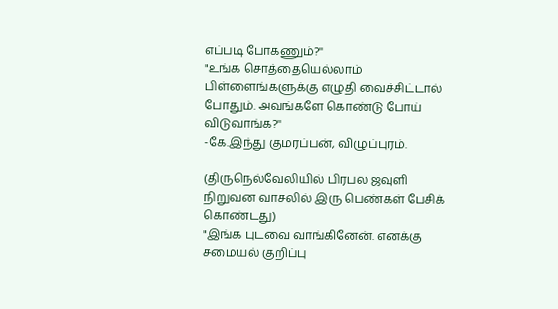எப்படி போகணும்?''
"உங்க சொத்தையெல்லாம் பிள்ளைங்களுக்கு எழுதி வைச்சிட்டால் போதும். அவங்களே கொண்டு போய் விடுவாங்க?''
-கே.இந்து குமரப்பன், விழுப்புரம்.

(திருநெல்வேலியில் பிரபல ஜவுளி நிறுவன வாசலில் இரு பெண்கள் பேசிக் கொண்டது)
"இங்க புடவை வாங்கினேன். எனக்கு சமையல் குறிப்பு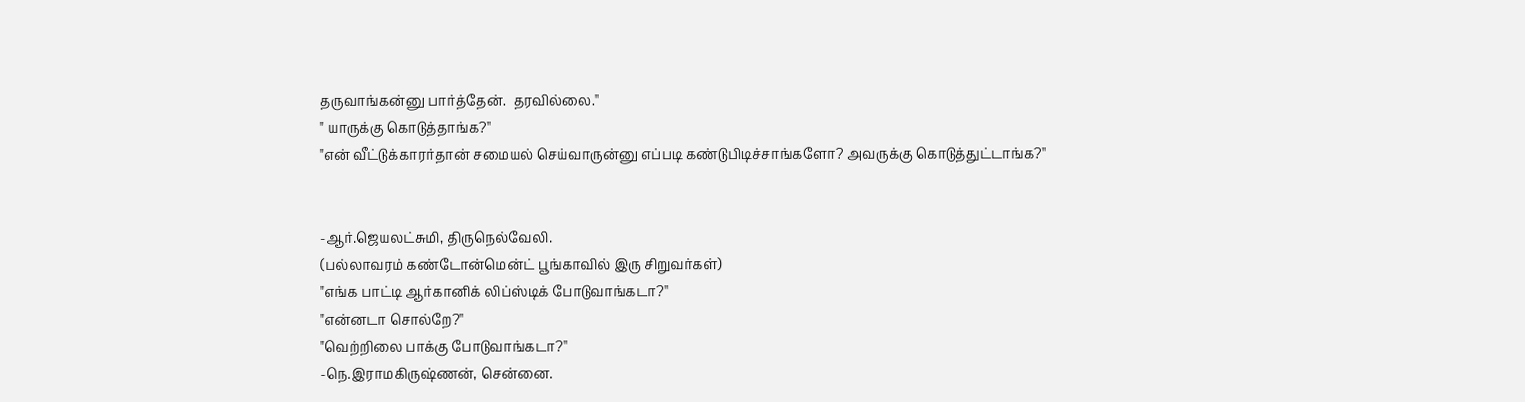தருவாங்கன்னு பார்த்தேன்.  தரவில்லை.''
" யாருக்கு கொடுத்தாங்க?''
"என் வீட்டுக்காரர்தான் சமையல் செய்வாருன்னு எப்படி கண்டுபிடிச்சாங்களோ? அவருக்கு கொடுத்துட்டாங்க?''


-ஆர்.ஜெயலட்சுமி, திருநெல்வேலி.
(பல்லாவரம் கண்டோன்மென்ட் பூங்காவில் இரு சிறுவர்கள்)
"எங்க பாட்டி ஆர்கானிக் லிப்ஸ்டிக் போடுவாங்கடா?''
"என்னடா சொல்றே?''
"வெற்றிலை பாக்கு போடுவாங்கடா?''
-நெ.இராமகிருஷ்ணன், சென்னை.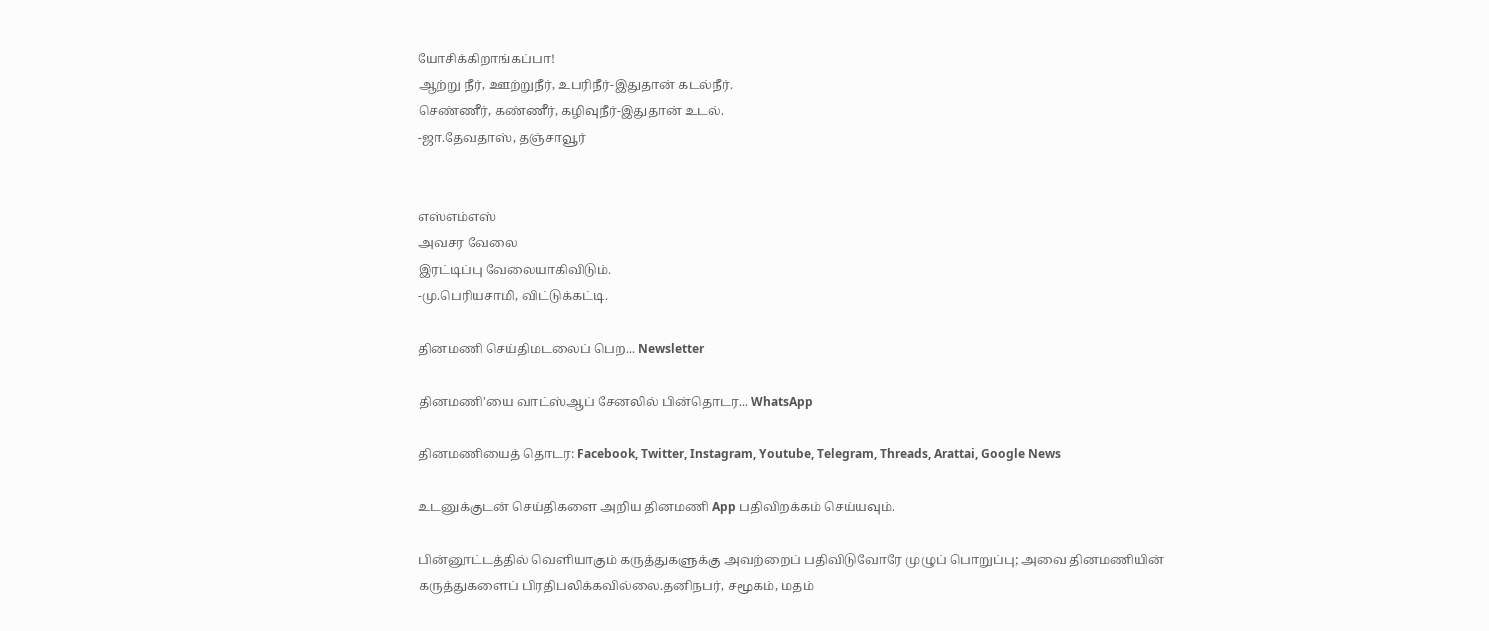யோசிக்கிறாங்கப்பா!
ஆற்று நீர், ஊற்றுநீர், உபரிநீர்-இதுதான் கடல்நீர்.
செண்ணீர், கண்ணீர், கழிவுநீர்-இதுதான் உடல்.
-ஜா.தேவதாஸ், தஞ்சாவூர்


எஸ்எம்எஸ்
அவசர வேலை
இரட்டிப்பு வேலையாகிவிடும்.
-மு.பெரியசாமி, விட்டுக்கட்டி.

தினமணி செய்திமடலைப் பெற... Newsletter

தினமணி'யை வாட்ஸ்ஆப் சேனலில் பின்தொடர... WhatsApp

தினமணியைத் தொடர: Facebook, Twitter, Instagram, Youtube, Telegram, Threads, Arattai, Google News

உடனுக்குடன் செய்திகளை அறிய தினமணி App பதிவிறக்கம் செய்யவும்.

பின்னூட்டத்தில் வெளியாகும் கருத்துகளுக்கு அவற்றைப் பதிவிடுவோரே முழுப் பொறுப்பு; அவை தினமணியின் கருத்துகளைப் பிரதிபலிக்கவில்லை.தனிநபர், சமூகம், மதம்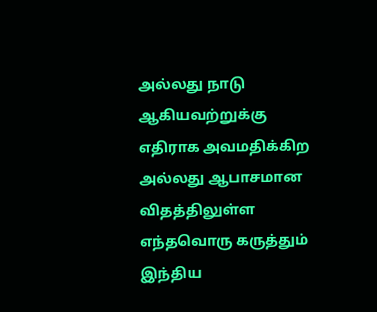அல்லது நாடு ஆகியவற்றுக்கு எதிராக அவமதிக்கிற அல்லது ஆபாசமான விதத்திலுள்ள எந்தவொரு கருத்தும் இந்திய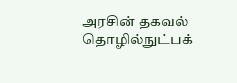அரசின் தகவல் தொழில்நுட்பக்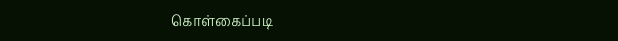கொள்கைப்படி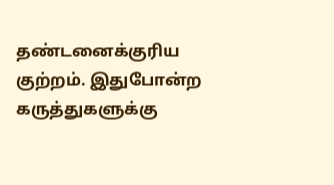தண்டனைக்குரிய குற்றம். இதுபோன்ற கருத்துகளுக்கு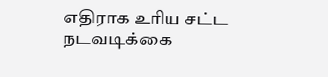எதிராக உரிய சட்ட நடவடிக்கை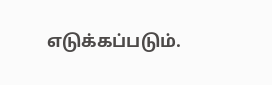எடுக்கப்படும்.